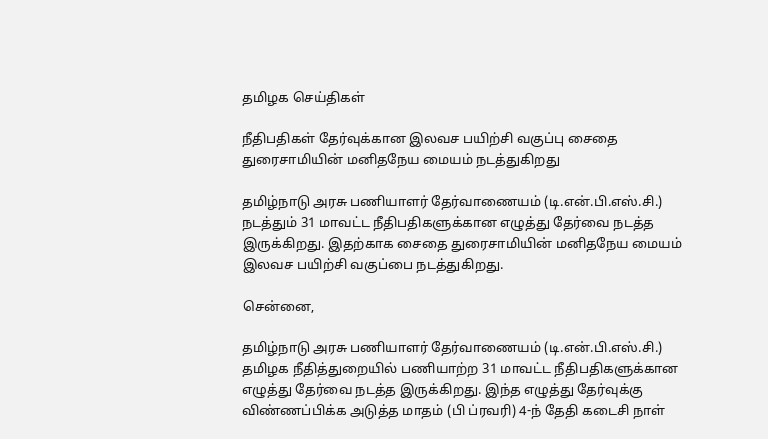தமிழக செய்திகள்

நீதிபதிகள் தேர்வுக்கான இலவச பயிற்சி வகுப்பு சைதை துரைசாமியின் மனிதநேய மையம் நடத்துகிறது

தமிழ்நாடு அரசு பணியாளர் தேர்வாணையம் (டி.என்.பி.எஸ்.சி.) நடத்தும் 31 மாவட்ட நீதிபதிகளுக்கான எழுத்து தேர்வை நடத்த இருக்கிறது. இதற்காக சைதை துரைசாமியின் மனிதநேய மையம் இலவச பயிற்சி வகுப்பை நடத்துகிறது.

சென்னை,

தமிழ்நாடு அரசு பணியாளர் தேர்வாணையம் (டி.என்.பி.எஸ்.சி.) தமிழக நீதித்துறையில் பணியாற்ற 31 மாவட்ட நீதிபதிகளுக்கான எழுத்து தேர்வை நடத்த இருக்கிறது. இந்த எழுத்து தேர்வுக்கு விண்ணப்பிக்க அடுத்த மாதம் (பி ப்ரவரி) 4-ந் தேதி கடைசி நாள்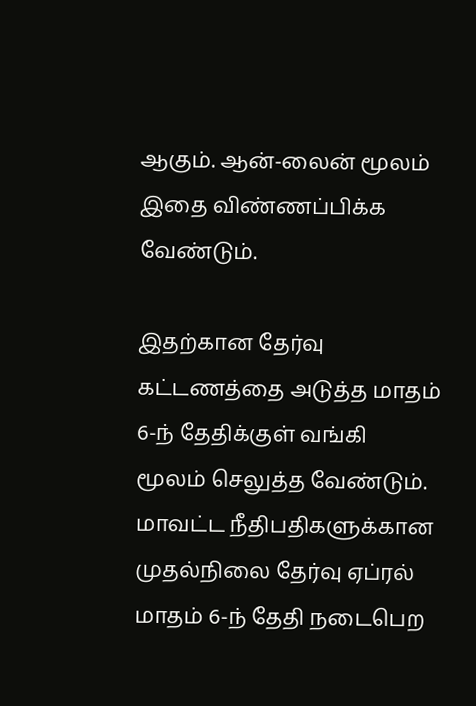ஆகும். ஆன்-லைன் மூலம் இதை விண்ணப்பிக்க வேண்டும்.

இதற்கான தேர்வு கட்டணத்தை அடுத்த மாதம் 6-ந் தேதிக்குள் வங்கி மூலம் செலுத்த வேண்டும். மாவட்ட நீதிபதிகளுக்கான முதல்நிலை தேர்வு ஏப்ரல் மாதம் 6-ந் தேதி நடைபெற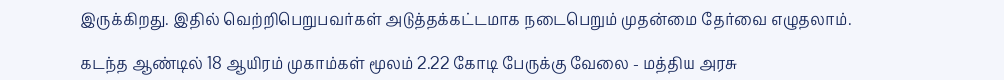இருக்கிறது. இதில் வெற்றிபெறுபவர்கள் அடுத்தக்கட்டமாக நடைபெறும் முதன்மை தேர்வை எழுதலாம்.

கடந்த ஆண்டில் 18 ஆயிரம் முகாம்கள் மூலம் 2.22 கோடி பேருக்கு வேலை - மத்திய அரசு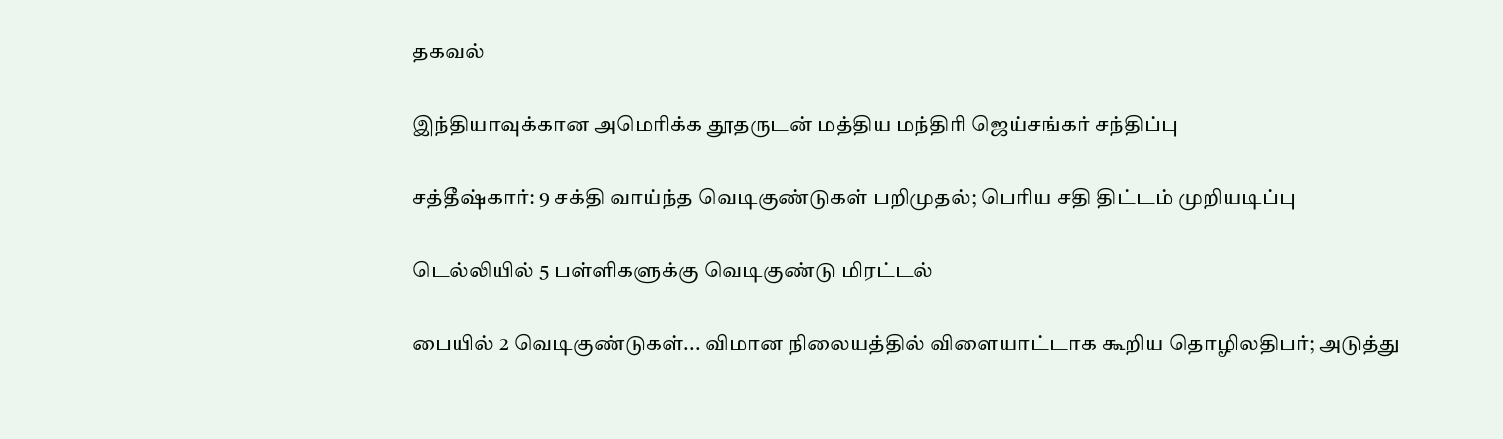தகவல்

இந்தியாவுக்கான அமெரிக்க தூதருடன் மத்திய மந்திரி ஜெய்சங்கர் சந்திப்பு

சத்தீஷ்கார்: 9 சக்தி வாய்ந்த வெடிகுண்டுகள் பறிமுதல்; பெரிய சதி திட்டம் முறியடிப்பு

டெல்லியில் 5 பள்ளிகளுக்கு வெடிகுண்டு மிரட்டல்

பையில் 2 வெடிகுண்டுகள்... விமான நிலையத்தில் விளையாட்டாக கூறிய தொழிலதிபர்; அடுத்து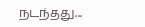நடந்தது...